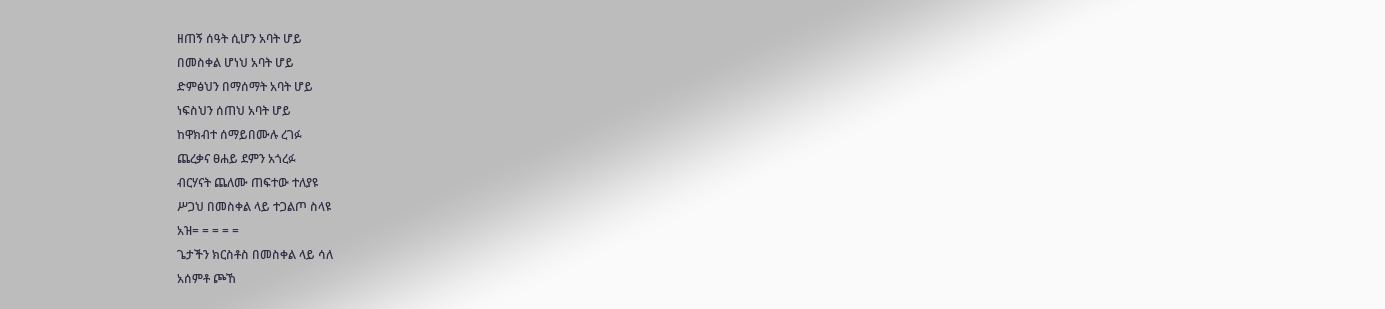ዘጠኝ ሰዓት ሲሆን አባት ሆይ
በመስቀል ሆነህ አባት ሆይ
ድምፅህን በማሰማት አባት ሆይ
ነፍስህን ሰጠህ አባት ሆይ
ከዋክብተ ሰማይበሙሉ ረገፉ
ጨረቃና ፀሐይ ደምን አጎረፉ
ብርሃናት ጨለሙ ጠፍተው ተለያዩ
ሥጋህ በመስቀል ላይ ተጋልጦ ስላዩ
አዝ= = = = =
ጌታችን ክርስቶስ በመስቀል ላይ ሳለ
አሰምቶ ጮኸ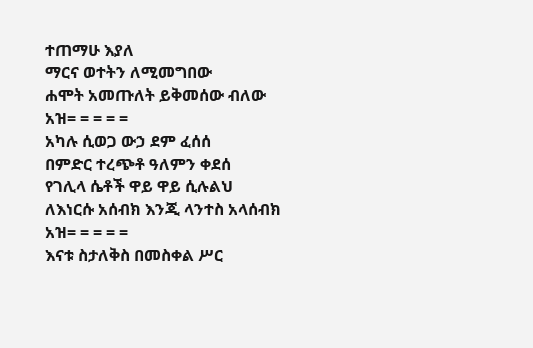ተጠማሁ እያለ
ማርና ወተትን ለሚመግበው
ሐሞት አመጡለት ይቅመሰው ብለው
አዝ= = = = =
አካሉ ሲወጋ ውኃ ደም ፈሰሰ
በምድር ተረጭቶ ዓለምን ቀደሰ
የገሊላ ሴቶች ዋይ ዋይ ሲሉልህ
ለእነርሱ አሰብክ እንጂ ላንተስ አላሰብክ
አዝ= = = = =
እናቱ ስታለቅስ በመስቀል ሥር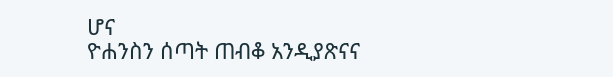ሆና
ዮሐንስን ሰጣት ጠብቆ አንዲያጽናና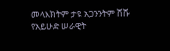መላእክትም ታዩ አጋንንትም ሸሹ
የአይሁድ ሠራዊት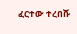ፈርተው ተረበሹ